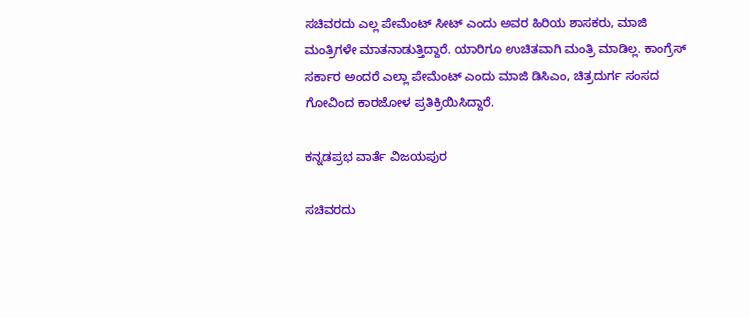ಸಚಿವರದು ಎಲ್ಲ ಪೇಮೆಂಟ್ ಸೀಟ್ ಎಂದು ಅವರ ಹಿರಿಯ ಶಾಸಕರು, ಮಾಜಿ ಮಂತ್ರಿಗಳೇ ಮಾತನಾಡುತ್ತಿದ್ದಾರೆ. ಯಾರಿಗೂ ಉಚಿತವಾಗಿ ಮಂತ್ರಿ ಮಾಡಿಲ್ಲ. ಕಾಂಗ್ರೆಸ್‌ ಸರ್ಕಾರ ಅಂದರೆ ಎಲ್ಲಾ ಪೇಮೆಂಟ್ ಎಂದು ಮಾಜಿ ಡಿಸಿಎಂ, ಚಿತ್ರದುರ್ಗ ಸಂಸದ ಗೋವಿಂದ ಕಾರಜೋಳ ಪ್ರತಿಕ್ರಿಯಿಸಿದ್ದಾರೆ.

ಕನ್ನಡಪ್ರಭ ವಾರ್ತೆ ವಿಜಯಪುರ

ಸಚಿವರದು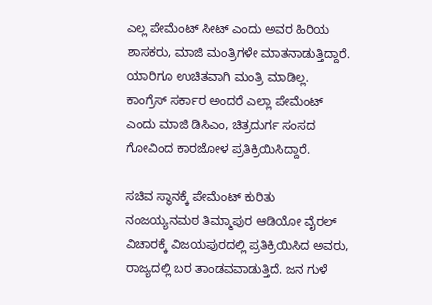ಎಲ್ಲ ಪೇಮೆಂಟ್ ಸೀಟ್ ಎಂದು ಅವರ ಹಿರಿಯ ಶಾಸಕರು, ಮಾಜಿ ಮಂತ್ರಿಗಳೇ ಮಾತನಾಡುತ್ತಿದ್ದಾರೆ. ಯಾರಿಗೂ ಉಚಿತವಾಗಿ ಮಂತ್ರಿ ಮಾಡಿಲ್ಲ. ಕಾಂಗ್ರೆಸ್‌ ಸರ್ಕಾರ ಅಂದರೆ ಎಲ್ಲಾ ಪೇಮೆಂಟ್ ಎಂದು ಮಾಜಿ ಡಿಸಿಎಂ, ಚಿತ್ರದುರ್ಗ ಸಂಸದ ಗೋವಿಂದ ಕಾರಜೋಳ ಪ್ರತಿಕ್ರಿಯಿಸಿದ್ದಾರೆ.

ಸಚಿವ ಸ್ಥಾನಕ್ಕೆ ಪೇಮೆಂಟ್ ಕುರಿತು ನಂಜಯ್ಯನಮಠ ತಿಮ್ಮಾಪುರ ಆಡಿಯೋ ವೈರಲ್ ವಿಚಾರಕ್ಕೆ ವಿಜಯಪುರದಲ್ಲಿ ಪ್ರತಿಕ್ರಿಯಿಸಿದ ಅವರು, ರಾಜ್ಯದಲ್ಲಿ ಬರ ತಾಂಡವವಾಡುತ್ತಿದೆ. ಜನ ಗುಳೆ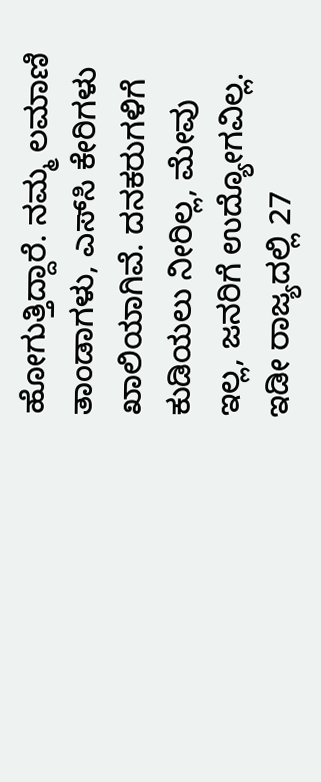ಹೋಗುತ್ತಿದ್ದಾರೆ. ನಮ್ಮ ಲಮಾಣಿ ತಾಂಡಾಗಳು, ಎಸ್‌ಸಿ ಕೇರಿಗಳು ಖಾಲಿಯಾಗಿವೆ. ದನಕರುಗಳಿಗೆ ಕುಡಿಯಲು ನೀರಿಲ್ಲ, ಮೇವು ಇಲ್ಲ, ಜನರಿಗೆ ಉದ್ಯೋಗವಿಲ್ಲ. ಇಡೀ ರಾಜ್ಯದಲ್ಲಿ 27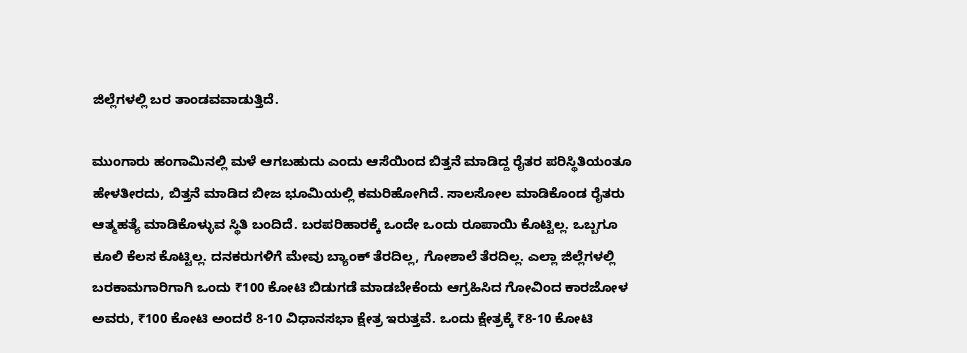ಜಿಲ್ಲೆಗಳಲ್ಲಿ ಬರ ತಾಂಡವವಾಡುತ್ತಿದೆ.

ಮುಂಗಾರು ಹಂಗಾಮಿನಲ್ಲಿ ಮಳೆ ಆಗಬಹುದು ಎಂದು ಆಸೆಯಿಂದ ಬಿತ್ತನೆ ಮಾಡಿದ್ದ ರೈತರ ಪರಿಸ್ಥಿತಿಯಂತೂ ಹೇಳತೀರದು, ಬಿತ್ತನೆ ಮಾಡಿದ ಬೀಜ ಭೂಮಿಯಲ್ಲಿ ಕಮರಿಹೋಗಿದೆ. ಸಾಲಸೋಲ ಮಾಡಿಕೊಂಡ ರೈತರು ಆತ್ಮಹತ್ಯೆ ಮಾಡಿಕೊಳ್ಳುವ ಸ್ಥಿತಿ ಬಂದಿದೆ. ಬರಪರಿಹಾರಕ್ಕೆ ಒಂದೇ ಒಂದು ರೂಪಾಯಿ ಕೊಟ್ಟಿಲ್ಲ. ಒಬ್ಬಗೂ ಕೂಲಿ ಕೆಲಸ ಕೊಟ್ಟಿಲ್ಲ. ದನಕರುಗಳಿಗೆ ಮೇವು ಬ್ಯಾಂಕ್ ತೆರದಿಲ್ಲ, ಗೋಶಾಲೆ ತೆರದಿಲ್ಲ. ಎಲ್ಲಾ ಜಿಲ್ಲೆಗಳಲ್ಲಿ ಬರಕಾಮಗಾರಿಗಾಗಿ ಒಂದು ₹100 ಕೋಟಿ ಬಿಡುಗಡೆ ಮಾಡಬೇಕೆಂದು ಆಗ್ರಹಿಸಿದ ಗೋವಿಂದ ಕಾರಜೋಳ ಅವರು, ₹100 ಕೋಟಿ ಅಂದರೆ 8-10 ವಿಧಾನಸಭಾ ಕ್ಷೇತ್ರ ಇರುತ್ತವೆ. ಒಂದು ಕ್ಷೇತ್ರಕ್ಕೆ ₹8-10 ಕೋಟಿ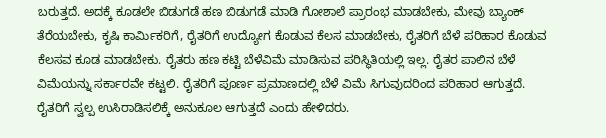ಬರುತ್ತದೆ. ಅದಕ್ಕೆ ಕೂಡಲೇ ಬಿಡುಗಡೆ ಹಣ ಬಿಡುಗಡೆ ಮಾಡಿ ಗೋಶಾಲೆ ಪ್ರಾರಂಭ ಮಾಡಬೇಕು, ಮೇವು ಬ್ಯಾಂಕ್ ತೆರೆಯಬೇಕು, ಕೃಷಿ ಕಾರ್ಮಿಕರಿಗೆ, ರೈತರಿಗೆ ಉದ್ಯೋಗ ಕೊಡುವ ಕೆಲಸ ಮಾಡಬೇಕು, ರೈತರಿಗೆ ಬೆಳೆ ಪರಿಹಾರ ಕೊಡುವ ಕೆಲಸವ ಕೂಡ ಮಾಡಬೇಕು. ರೈತರು ಹಣ ಕಟ್ಟಿ ಬೆಳೆವಿಮೆ ಮಾಡಿಸುವ ಪರಿಸ್ಥಿತಿಯಲ್ಲಿ ಇಲ್ಲ. ರೈತರ ಪಾಲಿನ ಬೆಳೆ ವಿಮೆಯನ್ನು ಸರ್ಕಾರವೇ ಕಟ್ಟಲಿ. ರೈತರಿಗೆ ಪೂರ್ಣ ಪ್ರಮಾಣದಲ್ಲಿ ಬೆಳೆ ವಿಮೆ ಸಿಗುವುದರಿಂದ ಪರಿಹಾರ ಆಗುತ್ತದೆ. ರೈತರಿಗೆ ಸ್ವಲ್ಪ ಉಸಿರಾಡಿಸಲಿಕ್ಕೆ ಅನುಕೂಲ ಆಗುತ್ತದೆ ಎಂದು ಹೇಳಿದರು.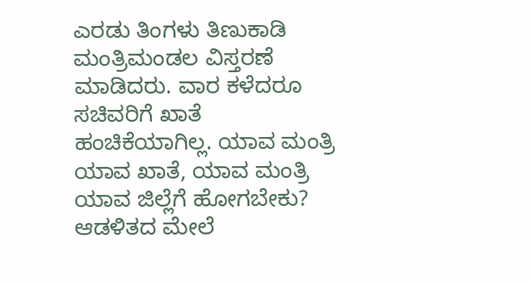ಎರಡು ತಿಂಗಳು ತಿಣುಕಾಡಿ ಮಂತ್ರಿಮಂಡಲ ವಿಸ್ತರಣೆ ಮಾಡಿದರು. ವಾರ ಕಳೆದರೂ ಸಚಿವರಿಗೆ ಖಾತೆ ಹಂಚಿಕೆಯಾಗಿಲ್ಲ. ಯಾವ ಮಂತ್ರಿ ಯಾವ ಖಾತೆ, ಯಾವ ಮಂತ್ರಿ ಯಾವ ಜಿಲ್ಲೆಗೆ ಹೋಗಬೇಕು? ಆಡಳಿತದ ಮೇಲೆ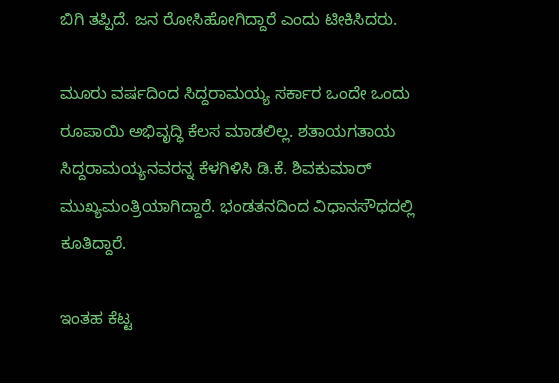ಬಿಗಿ ತಪ್ಪಿದೆ. ಜನ ರೋಸಿಹೋಗಿದ್ದಾರೆ ಎಂದು ಟೀಕಿಸಿದರು.

ಮೂರು ವರ್ಷದಿಂದ ಸಿದ್ದರಾಮಯ್ಯ ಸರ್ಕಾರ ಒಂದೇ ಒಂದು ರೂಪಾಯಿ ಅಭಿವೃದ್ಧಿ ಕೆಲಸ ಮಾಡಲಿಲ್ಲ. ಶತಾಯಗತಾಯ ಸಿದ್ದರಾಮಯ್ಯನವರನ್ನ ಕೆಳಗಿಳಿಸಿ ಡಿ.ಕೆ. ಶಿವಕುಮಾರ್ ಮುಖ್ಯಮಂತ್ರಿಯಾಗಿದ್ದಾರೆ. ಭಂಡತನದಿಂದ ವಿಧಾನಸೌಧದಲ್ಲಿ ಕೂತಿದ್ದಾರೆ.

ಇಂತಹ ಕೆಟ್ಟ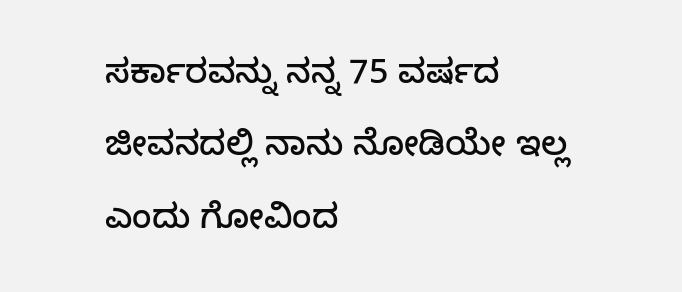ಸರ್ಕಾರವನ್ನು ನನ್ನ 75 ವರ್ಷದ ಜೀವನದಲ್ಲಿ ನಾನು ನೋಡಿಯೇ ಇಲ್ಲ ಎಂದು ಗೋವಿಂದ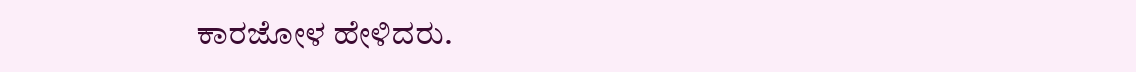ಕಾರಜೋಳ ಹೇಳಿದರು.